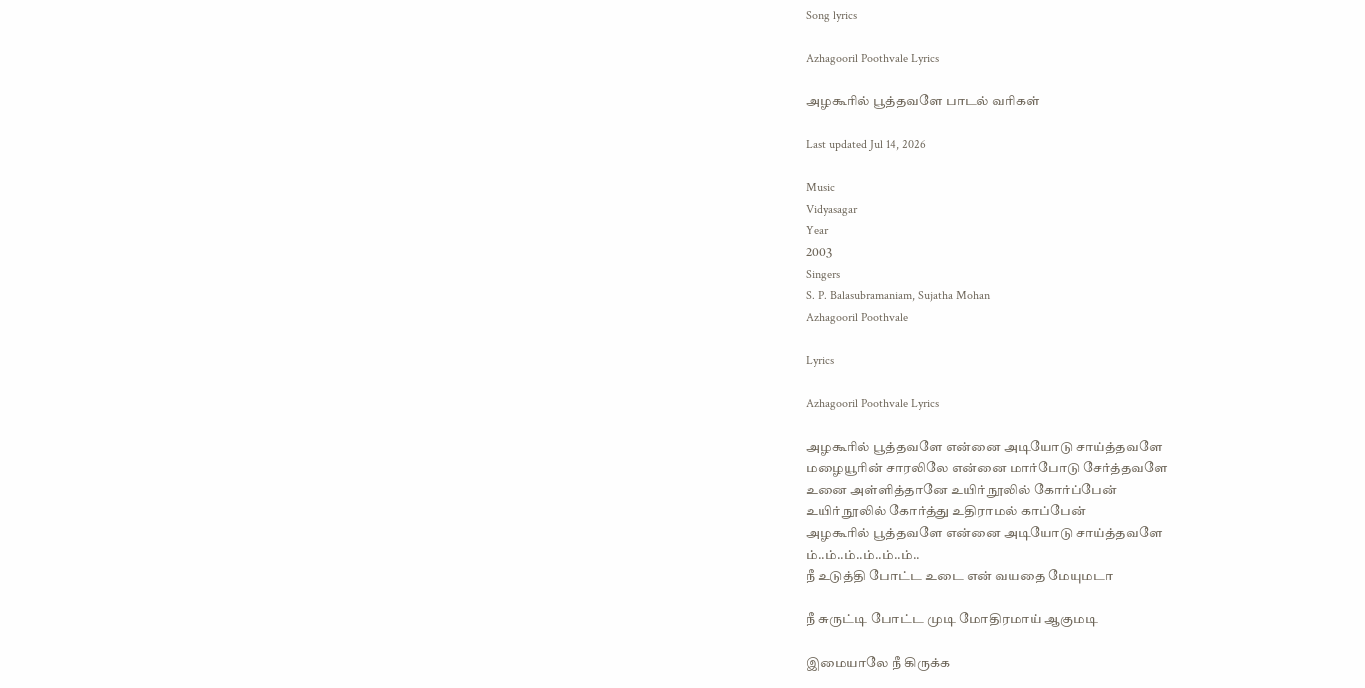Song lyrics

Azhagooril Poothvale Lyrics

அழகூரில் பூத்தவளே பாடல் வரிகள்

Last updated Jul 14, 2026

Music
Vidyasagar
Year
2003
Singers
S. P. Balasubramaniam, Sujatha Mohan
Azhagooril Poothvale

Lyrics

Azhagooril Poothvale Lyrics

அழகூரில் பூத்தவளே என்னை அடியோடு சாய்த்தவளே
மழையூரின் சாரலிலே என்னை மார்போடு சேர்த்தவளே
உனை அள்ளித்தானே உயிர் நூலில் கோர்ப்பேன்
உயிர் நூலில் கோர்த்து உதிராமல் காப்பேன்
அழகூரில் பூத்தவளே என்னை அடியோடு சாய்த்தவளே
ம்..ம்..ம்..ம்..ம்..ம்..
நீ உடுத்தி போட்ட உடை என் வயதை மேயுமடா

நீ சுருட்டி போட்ட முடி மோதிரமாய் ஆகுமடி

இமையாலே நீ கிருக்க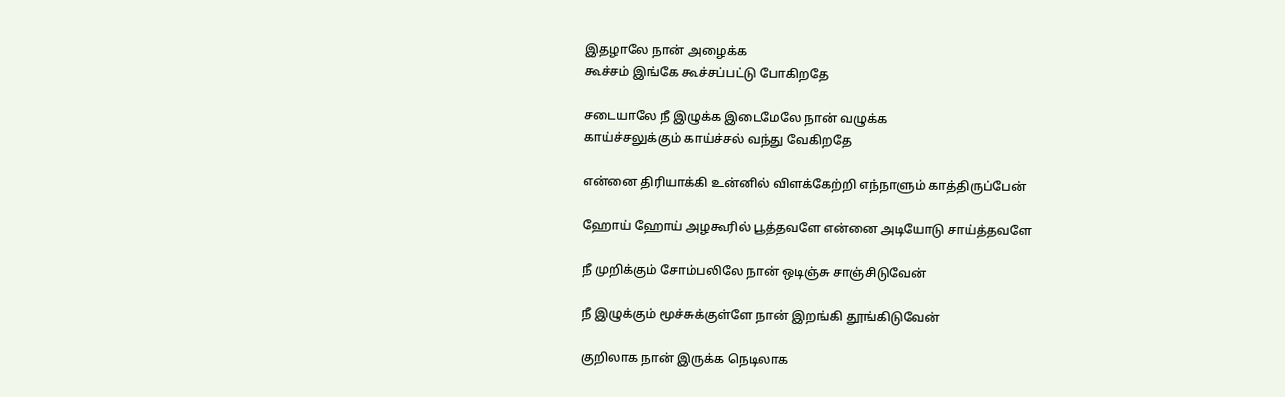இதழாலே நான் அழைக்க
கூச்சம் இங்கே கூச்சப்பட்டு போகிறதே

சடையாலே நீ இழுக்க இடைமேலே நான் வழுக்க
காய்ச்சலுக்கும் காய்ச்சல் வந்து வேகிறதே

என்னை திரியாக்கி உன்னில் விளக்கேற்றி எந்நாளும் காத்திருப்பேன்

ஹோய் ஹோய் அழகூரில் பூத்தவளே என்னை அடியோடு சாய்த்தவளே

நீ முறிக்கும் சோம்பலிலே நான் ஒடிஞ்சு சாஞ்சிடுவேன்

நீ இழுக்கும் மூச்சுக்குள்ளே நான் இறங்கி தூங்கிடுவேன்

குறிலாக நான் இருக்க நெடிலாக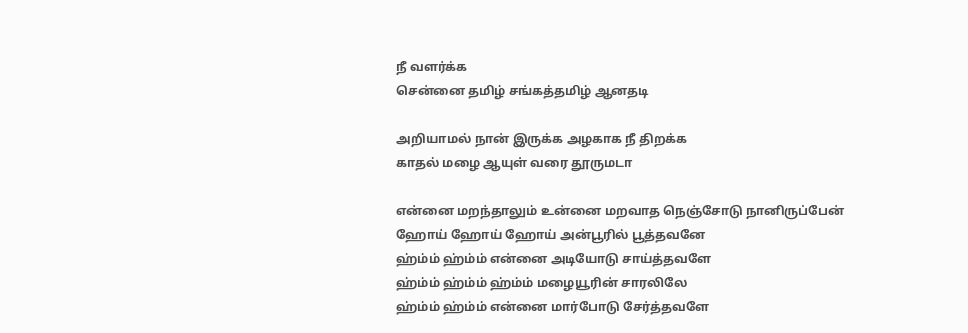நீ வளர்க்க
சென்னை தமிழ் சங்கத்தமிழ் ஆனதடி

அறியாமல் நான் இருக்க அழகாக நீ திறக்க
காதல் மழை ஆயுள் வரை தூருமடா

என்னை மறந்தாலும் உன்னை மறவாத நெஞ்சோடு நானிருப்பேன்
ஹோய் ஹோய் ஹோய் அன்பூரில் பூத்தவனே
ஹ்ம்ம் ஹ்ம்ம் என்னை அடியோடு சாய்த்தவளே
ஹ்ம்ம் ஹ்ம்ம் ஹ்ம்ம் மழையூரின் சாரலிலே
ஹ்ம்ம் ஹ்ம்ம் என்னை மார்போடு சேர்த்தவளே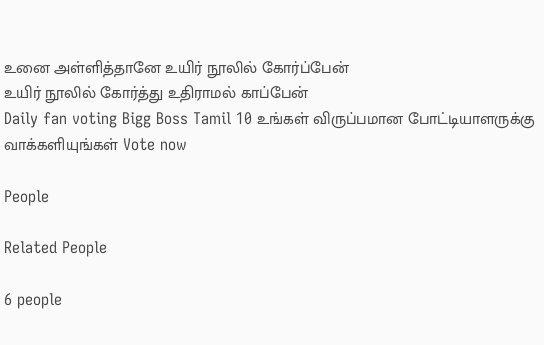உனை அள்ளித்தானே உயிர் நூலில் கோர்ப்பேன்
உயிர் நூலில் கோர்த்து உதிராமல் காப்பேன்
Daily fan voting Bigg Boss Tamil 10 உங்கள் விருப்பமான போட்டியாளருக்கு வாக்களியுங்கள் Vote now

People

Related People

6 people